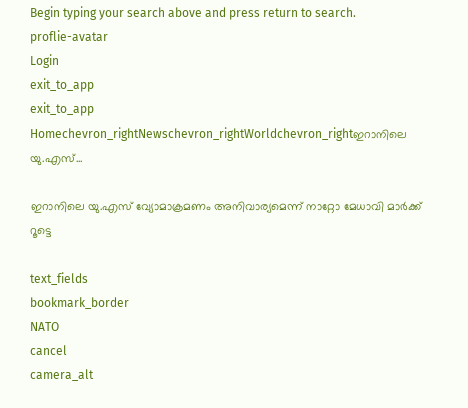Begin typing your search above and press return to search.
proflie-avatar
Login
exit_to_app
exit_to_app
Homechevron_rightNewschevron_rightWorldchevron_rightഇറാനിലെ യു.എസ്...

ഇറാനിലെ യു.എസ് വ്യോമാക്രമണം അനിവാര്യമെന്ന് നാറ്റോ മേധാവി മാർക്ക് റൂട്ടെ

text_fields
bookmark_border
NATO
cancel
camera_alt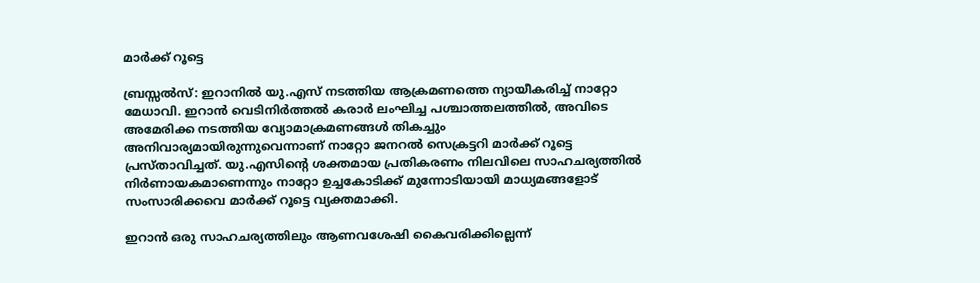മാർക്ക് റൂട്ടെ

ബ്രസ്സൽസ്: ഇറാനില്‍ യു.എസ് നടത്തിയ ആക്രമണത്തെ ന്യായീകരിച്ച് നാറ്റോ മേധാവി. ഇറാൻ വെടിനിർത്തൽ കരാർ ലംഘിച്ച പശ്ചാത്തലത്തിൽ, അവിടെ അമേരിക്ക നടത്തിയ വ്യോമാക്രമണങ്ങൾ തികച്ചും അനിവാര്യമായിരുന്നുവെന്നാണ് നാറ്റോ ജനറൽ സെക്രട്ടറി മാർക്ക് റൂട്ടെ പ്രസ്താവിച്ചത്. യു.എസിന്റെ ശക്തമായ പ്രതികരണം നിലവിലെ സാഹചര്യത്തിൽ നിർണായകമാണെന്നും നാറ്റോ ഉച്ചകോടിക്ക് മുന്നോടിയായി മാധ്യമങ്ങളോട് സംസാരിക്കവെ മാർക്ക് റൂട്ടെ വ്യക്തമാക്കി.

ഇറാൻ ഒരു സാഹചര്യത്തിലും ആണവശേഷി കൈവരിക്കില്ലെന്ന്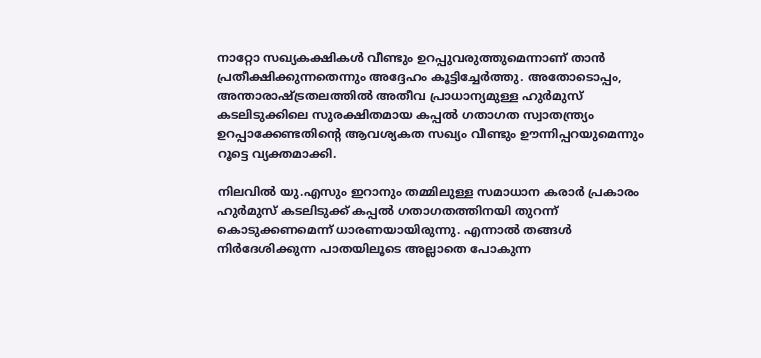നാറ്റോ സഖ്യകക്ഷികൾ വീണ്ടും ഉറപ്പുവരുത്തുമെന്നാണ് താൻ പ്രതീക്ഷിക്കുന്നതെന്നും അദ്ദേഹം കൂട്ടിച്ചേർത്തു. അതോടൊപ്പം, അന്താരാഷ്ട്രതലത്തിൽ അതീവ പ്രാധാന്യമുള്ള ഹുർമുസ് കടലിടുക്കിലെ സുരക്ഷിതമായ കപ്പൽ ഗതാഗത സ്വാതന്ത്ര്യം ഉറപ്പാക്കേണ്ടതിന്റെ ആവശ്യകത സഖ്യം വീണ്ടും ഊന്നിപ്പറയുമെന്നും റൂട്ടെ വ്യക്തമാക്കി.

നിലവില്‍ യു.എസും ഇറാനും തമ്മിലുള്ള സമാധാന കരാര്‍ പ്രകാരം ഹുർമുസ് കടലിടുക്ക് കപ്പല്‍ ഗതാഗതത്തിനയി തുറന്ന് കൊടുക്കണമെന്ന് ധാരണയായിരുന്നു. എന്നാൽ തങ്ങൾ നിര്‍ദേശിക്കുന്ന പാതയിലൂടെ അല്ലാതെ പോകുന്ന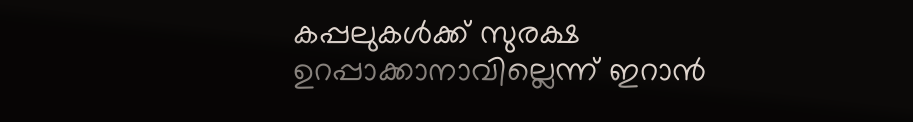കപ്പലുകള്‍ക്ക് സുരക്ഷ ഉറപ്പാക്കാനാവില്ലെന്ന് ഇറാന്‍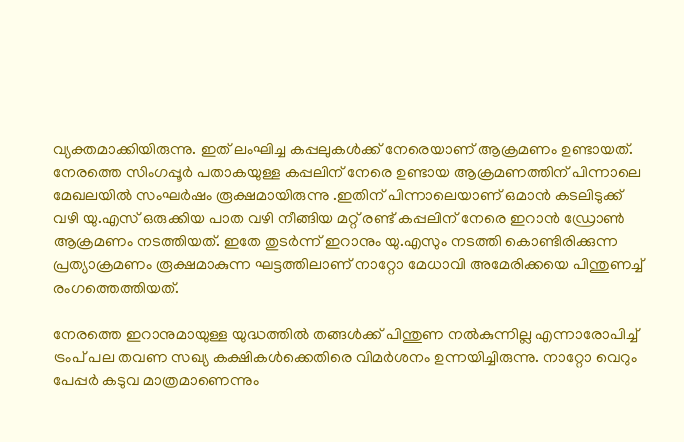വ്യക്തമാക്കിയിരുന്നു. ഇത് ലംഘിച്ച കപ്പലുകള്‍ക്ക് നേരെയാണ് ആക്രമണം ഉണ്ടായത്. നേരത്തെ സിംഗപ്പൂർ പതാകയുള്ള കപ്പലിന് നേരെ ഉണ്ടായ ആക്രമണത്തിന് പിന്നാലെ മേഖലയില്‍ സംഘർഷം രൂക്ഷമായിരുന്നു .ഇതിന്‌ പിന്നാലെയാണ് ഒമാന്‍ കടലിടുക്ക് വഴി യു.എസ് ഒരുക്കിയ പാത വഴി നീങ്ങിയ മറ്റ് രണ്ട് കപ്പലിന് നേരെ ഇറാന്‍ ഡ്രോൺ ആക്രമണം നടത്തിയത്. ഇതേ തുടര്‍ന്ന്‌ ഇറാനും യു.എസും നടത്തി കൊണ്ടിരിക്കുന്ന പ്രത്യാക്രമണം രൂക്ഷമാകുന്ന ഘട്ടത്തിലാണ് നാറ്റോ മേധാവി അമേരിക്കയെ പിന്തുണച്ച് രംഗത്തെത്തിയത്.

നേരത്തെ ഇറാനുമായുള്ള യുദ്ധത്തില്‍ തങ്ങള്‍ക്ക് പിന്തുണ നല്‍കുന്നില്ല എന്നാരോപിച്ച് ട്രംപ് പല തവണ സഖ്യ കക്ഷികൾക്കെതിരെ വിമര്‍ശനം ഉന്നയിച്ചിരുന്നു. നാറ്റോ വെറും പേപ്പർ കടുവ മാത്രമാണെന്നും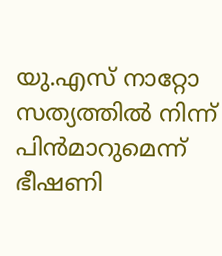യു.എസ് നാറ്റോ സത്യത്തിൽ നിന്ന് പിന്‍മാറുമെന്ന് ഭീഷണി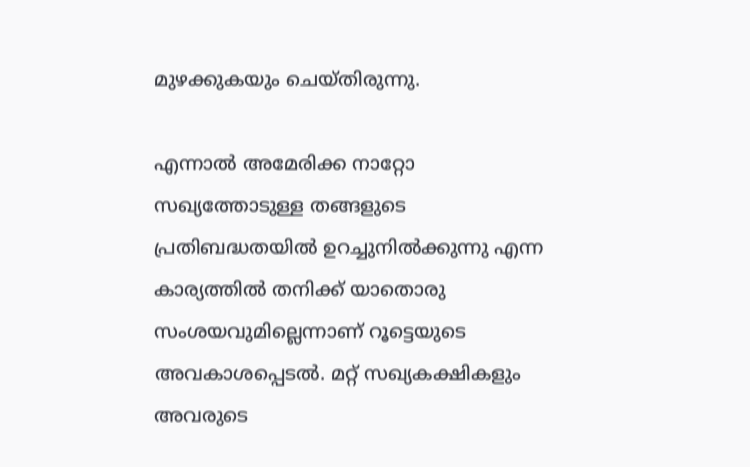മുഴക്കുകയും ചെയ്തിരുന്നു.

എന്നാൽ അമേരിക്ക നാറ്റോ സഖ്യത്തോടുള്ള തങ്ങളുടെ പ്രതിബദ്ധതയിൽ ഉറച്ചുനിൽക്കുന്നു എന്ന കാര്യത്തിൽ തനിക്ക് യാതൊരു സംശയവുമില്ലെന്നാണ് റൂട്ടെയുടെ അവകാശപ്പെടൽ. മറ്റ് സഖ്യകക്ഷികളും അവരുടെ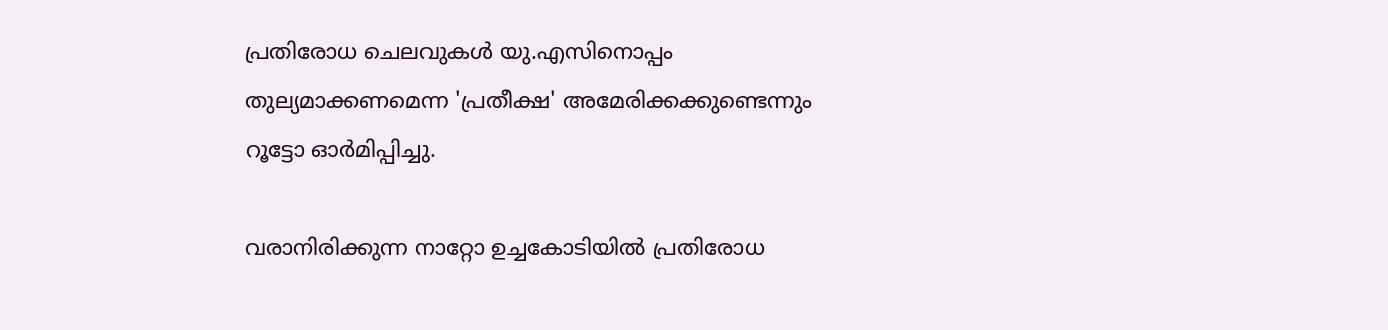പ്രതിരോധ ചെലവുകൾ യു.എസിനൊപ്പം തുല്യമാക്കണമെന്ന 'പ്രതീക്ഷ' അമേരിക്കക്കുണ്ടെന്നും റൂട്ടോ ഓർമിപ്പിച്ചു.

വരാനിരിക്കുന്ന നാറ്റോ ഉച്ചകോടിയിൽ പ്രതിരോധ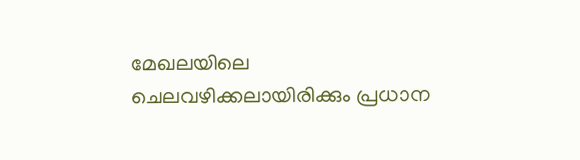മേഖലയിലെ ചെലവഴിക്കലായിരിക്കും പ്രധാന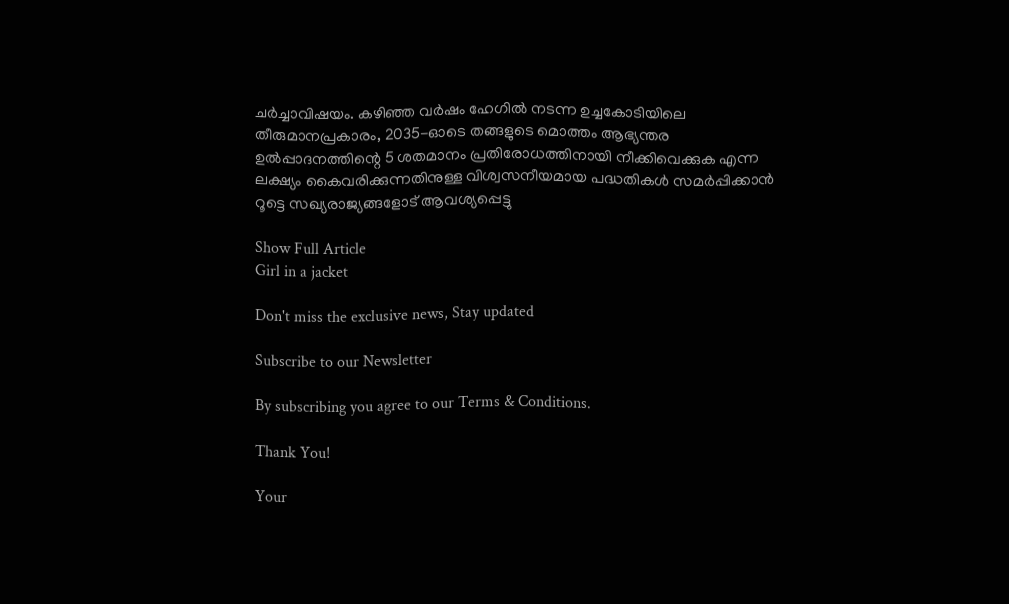ചർച്ചാവിഷയം. കഴിഞ്ഞ വർഷം ഹേഗിൽ നടന്ന ഉച്ചകോടിയിലെ തീരുമാനപ്രകാരം, 2035-ഓടെ തങ്ങളുടെ മൊത്തം ആഭ്യന്തര ഉൽപ്പാദനത്തിന്റെ 5 ശതമാനം പ്രതിരോധത്തിനായി നീക്കിവെക്കുക എന്ന ലക്ഷ്യം കൈവരിക്കുന്നതിനുള്ള വിശ്വസനീയമായ പദ്ധതികൾ സമർപ്പിക്കാൻ റൂട്ടെ സഖ്യരാജ്യങ്ങളോട് ആവശ്യപ്പെട്ടു

Show Full Article
Girl in a jacket

Don't miss the exclusive news, Stay updated

Subscribe to our Newsletter

By subscribing you agree to our Terms & Conditions.

Thank You!

Your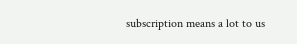subscription means a lot to us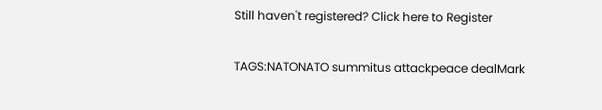Still haven't registered? Click here to Register

TAGS:NATONATO summitus attackpeace dealMark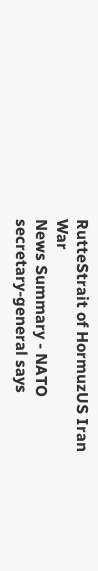RutteStrait of HormuzUS Iran War
News Summary - NATO secretary-general says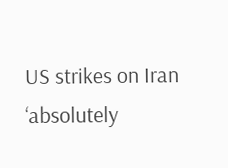US strikes on Iran ‘absolutely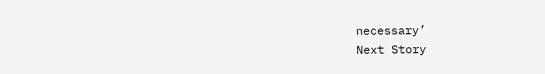necessary’
Next Story